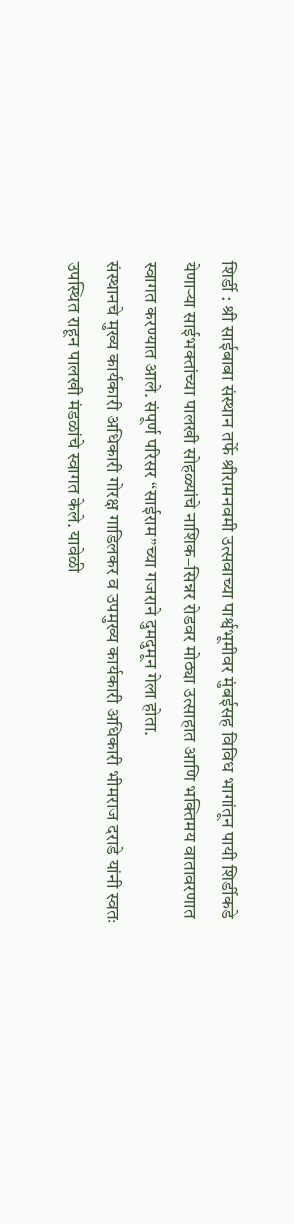शिर्डी : श्री साईबाबा संस्थान तर्फे श्रीरामनवमी उत्सवाच्या पार्श्वभूमीवर मुंबईसह विविध भागांतून पायी शिर्डीकडे येणाऱ्या साईभक्तांच्या पालखी सोहळ्यांचे नाशिक–सिन्नर रोडवर मोठ्या उत्साहात आणि भक्तिमय वातावरणात स्वागत करण्यात आले. संपूर्ण परिसर “साईराम”च्या गजराने दुमदुमून गेला होता.
संस्थानचे मुख्य कार्यकारी अधिकारी गोरक्ष गाडिलकर व उपमुख्य कार्यकारी अधिकारी भीमराज दराडे यांनी स्वतः उपस्थित राहून पालखी मंडळांचे स्वागत केले. यावेळी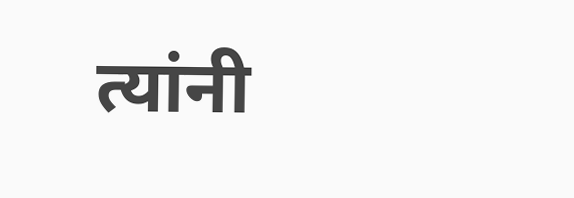त्यांनी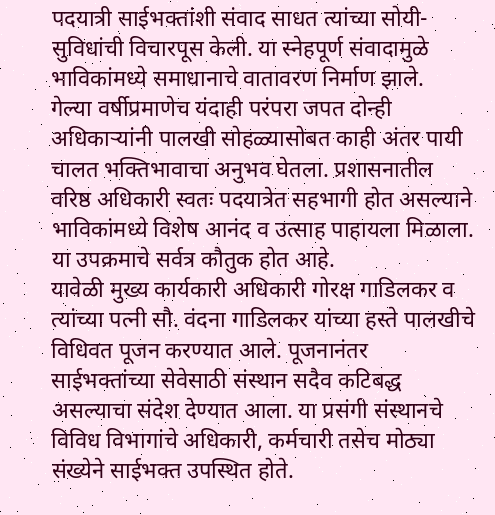पदयात्री साईभक्तांशी संवाद साधत त्यांच्या सोयी-सुविधांची विचारपूस केली. या स्नेहपूर्ण संवादामुळे भाविकांमध्ये समाधानाचे वातावरण निर्माण झाले.
गेल्या वर्षीप्रमाणेच यंदाही परंपरा जपत दोन्ही अधिकाऱ्यांनी पालखी सोहळ्यासोबत काही अंतर पायी चालत भक्तिभावाचा अनुभव घेतला. प्रशासनातील वरिष्ठ अधिकारी स्वतः पदयात्रेत सहभागी होत असल्याने भाविकांमध्ये विशेष आनंद व उत्साह पाहायला मिळाला. या उपक्रमाचे सर्वत्र कौतुक होत आहे.
यावेळी मुख्य कार्यकारी अधिकारी गोरक्ष गाडिलकर व त्यांच्या पत्नी सौ. वंदना गाडिलकर यांच्या हस्ते पालखीचे विधिवत पूजन करण्यात आले. पूजनानंतर साईभक्तांच्या सेवेसाठी संस्थान सदैव कटिबद्ध असल्याचा संदेश देण्यात आला. या प्रसंगी संस्थानचे विविध विभागांचे अधिकारी, कर्मचारी तसेच मोठ्या संख्येने साईभक्त उपस्थित होते.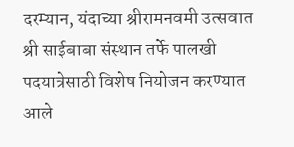दरम्यान, यंदाच्या श्रीरामनवमी उत्सवात श्री साईबाबा संस्थान तर्फे पालखी पदयात्रेसाठी विशेष नियोजन करण्यात आले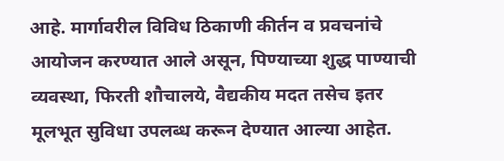आहे. मार्गावरील विविध ठिकाणी कीर्तन व प्रवचनांचे आयोजन करण्यात आले असून, पिण्याच्या शुद्ध पाण्याची व्यवस्था, फिरती शौचालये, वैद्यकीय मदत तसेच इतर मूलभूत सुविधा उपलब्ध करून देण्यात आल्या आहेत.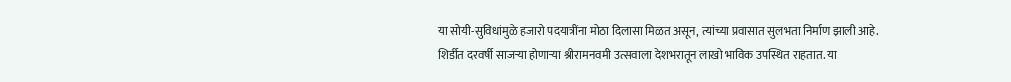या सोयी-सुविधांमुळे हजारो पदयात्रींना मोठा दिलासा मिळत असून, त्यांच्या प्रवासात सुलभता निर्माण झाली आहे.
शिर्डीत दरवर्षी साजऱ्या होणाऱ्या श्रीरामनवमी उत्सवाला देशभरातून लाखो भाविक उपस्थित राहतात. या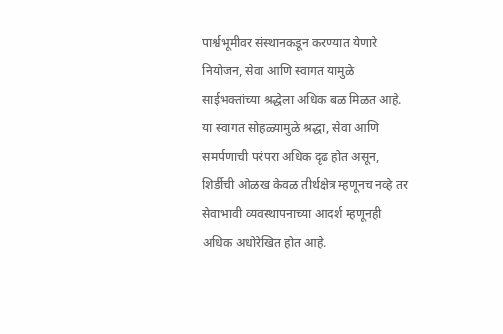पार्श्वभूमीवर संस्थानकडून करण्यात येणारे नियोजन, सेवा आणि स्वागत यामुळे साईभक्तांच्या श्रद्धेला अधिक बळ मिळत आहे.
या स्वागत सोहळ्यामुळे श्रद्धा, सेवा आणि समर्पणाची परंपरा अधिक दृढ होत असून, शिर्डीची ओळख केवळ तीर्थक्षेत्र म्हणूनच नव्हे तर सेवाभावी व्यवस्थापनाच्या आदर्श म्हणूनही अधिक अधोरेखित होत आहे.